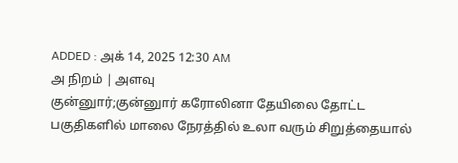ADDED : அக் 14, 2025 12:30 AM
அ நிறம் | அளவு
குன்னுார்;குன்னுார் கரோலினா தேயிலை தோட்ட பகுதிகளில் மாலை நேரத்தில் உலா வரும் சிறுத்தையால்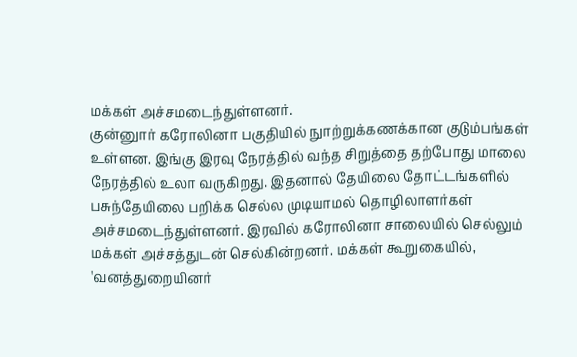மக்கள் அச்சமடைந்துள்ளனர்.
குன்னுார் கரோலினா பகுதியில் நுாற்றுக்கணக்கான குடும்பங்கள் உள்ளன. இங்கு இரவு நேரத்தில் வந்த சிறுத்தை தற்போது மாலை நேரத்தில் உலா வருகிறது. இதனால் தேயிலை தோட்டங்களில் பசுந்தேயிலை பறிக்க செல்ல முடியாமல் தொழிலாளர்கள் அச்சமடைந்துள்ளனர். இரவில் கரோலினா சாலையில் செல்லும் மக்கள் அச்சத்துடன் செல்கின்றனர். மக்கள் கூறுகையில், 'வனத்துறையினர்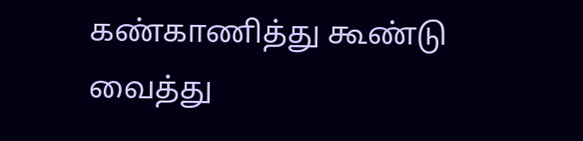கண்காணித்து கூண்டு வைத்து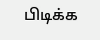பிடிக்க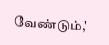வேண்டும்,'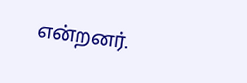என்றனர்.